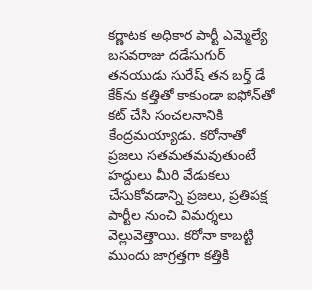కర్ణాటక అధికార పార్టీ ఎమ్మెల్యే బసవరాజు దడేసుగుర్ తనయుడు సురేష్ తన బర్త్ డే కేక్‌ను కత్తితో కాకుండా ఐఫోన్‌తో కట్ చేసి సంచలనానికి కేంద్రమయ్యాడు. కరోనాతో ప్రజలు సతమతమవుతుంటే హద్దులు మీరి వేడుకలు చేసుకోవడాన్ని ప్రజలు, ప్రతిపక్ష పార్టీల నుంచి విమర్శలు వెల్లువెత్తాయి. కరోనా కాబట్టి ముందు జాగ్రత్తగా కత్తికి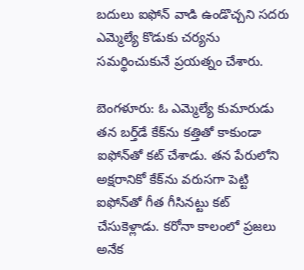బదులు ఐఫోన్ వాడి ఉండొచ్చని సదరు ఎమ్మెల్యే కొడుకు చర్యను సమర్థించుకునే ప్రయత్నం చేశారు.

బెంగళూరు: ఓ ఎమ్మెల్యే కుమారుడు తన బర్త్‌డే కేక్‌ను కత్తితో కాకుండా ఐఫోన్‌తో కట్ చేశాడు. తన పేరులోని అక్షరానికో కేక్‌ను వరుసగా పెట్టి ఐఫోన్‌తో గీత గీసినట్టు కట్ చేసుకెళ్లాడు. కరోనా కాలంలో ప్రజలు అనేక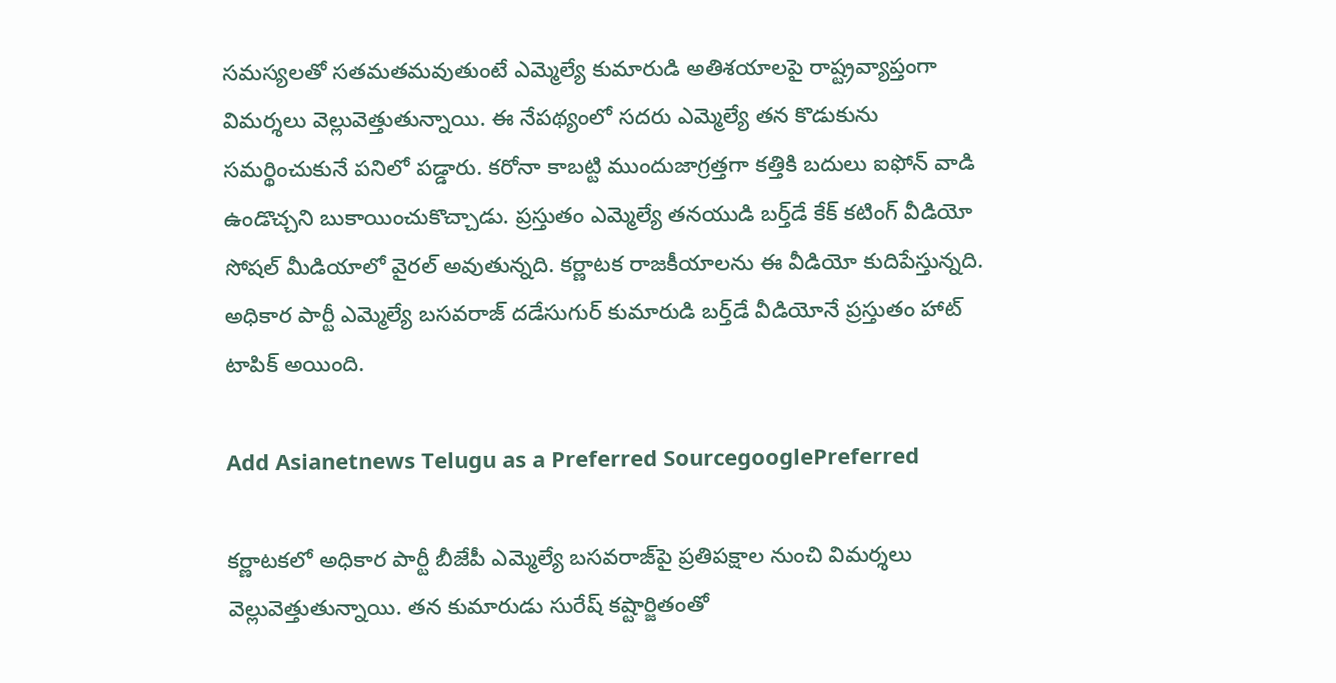సమస్యలతో సతమతమవుతుంటే ఎమ్మెల్యే కుమారుడి అతిశయాలపై రాష్ట్రవ్యాప్తంగా విమర్శలు వెల్లువెత్తుతున్నాయి. ఈ నేపథ్యంలో సదరు ఎమ్మెల్యే తన కొడుకును సమర్థించుకునే పనిలో పడ్డారు. కరోనా కాబట్టి ముందుజాగ్రత్తగా కత్తికి బదులు ఐఫోన్ వాడి ఉండొచ్చని బుకాయించుకొచ్చాడు. ప్రస్తుతం ఎమ్మెల్యే తనయుడి బర్త్‌డే కేక్ కటింగ్ వీడియో సోషల్ మీడియాలో వైరల్ అవుతున్నది. కర్ణాటక రాజకీయాలను ఈ వీడియో కుదిపేస్తున్నది. అధికార పార్టీ ఎమ్మెల్యే బసవరాజ్ దడేసుగుర్ కుమారుడి బర్త్‌డే వీడియోనే ప్రస్తుతం హాట్ టాపిక్ అయింది.

Add Asianetnews Telugu as a Preferred SourcegooglePreferred

కర్ణాటకలో అధికార పార్టీ బీజేపీ ఎమ్మెల్యే బసవరాజ్‌పై ప్రతిపక్షాల నుంచి విమర్శలు వెల్లువెత్తుతున్నాయి. తన కుమారుడు సురేష్ కష్టార్జితంతో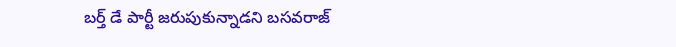బర్త్ డే పార్టీ జరుపుకున్నాడని బసవరాజ్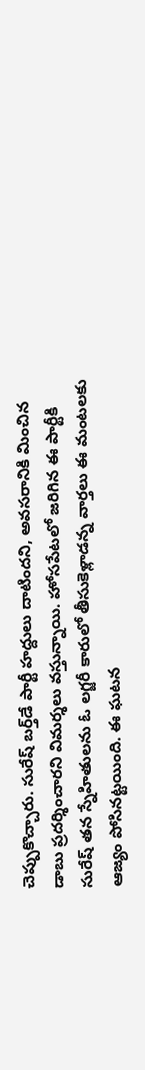చెప్పుకొచ్చారు. సురేష్ బర్త్‌డే పార్టీ హద్దులు దాటిందని, అవసరానికి మించిన డాబు ప్రదర్శించారని విమర్శలు వస్తున్నాయి. హోసపేటలో జరిగిన ఈ పార్టీకి సురేష్ తన స్నేహితులను ఓ లగ్జరీ కారులో తీసుకెళ్లాడన్న వార్తలు ఈ మంటలకు ఆజ్యం పోసినట్టయింది. ఈ ఘటన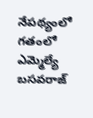నేపథ్యంలో గతంలో ఎమ్మెల్యే బసవరాజ్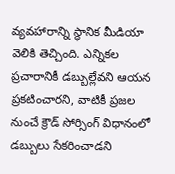వ్యవహారాన్ని స్థానిక మీడియా వెలికి తెచ్చింది. ఎన్నికల ప్రచారానికీ డబ్బుల్లేవని ఆయన ప్రకటించారని, వాటికీ ప్రజల నుంచే క్రౌడ్ సోర్సింగ్ విధానంలో డబ్బులు సేకరించాడని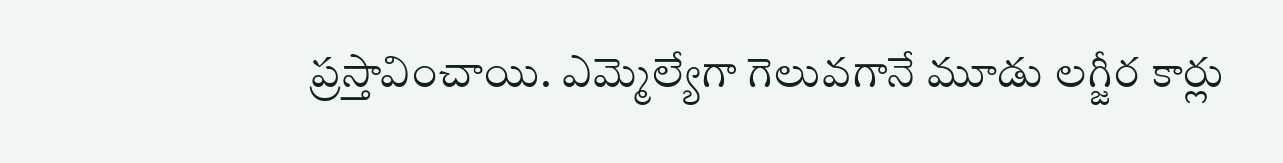ప్రస్తావించాయి. ఎమ్మెల్యేగా గెలువగానే మూడు లగ్జీర కార్లు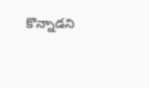కొన్నాడని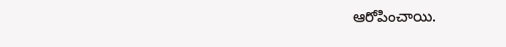ఆరోపించాయి.